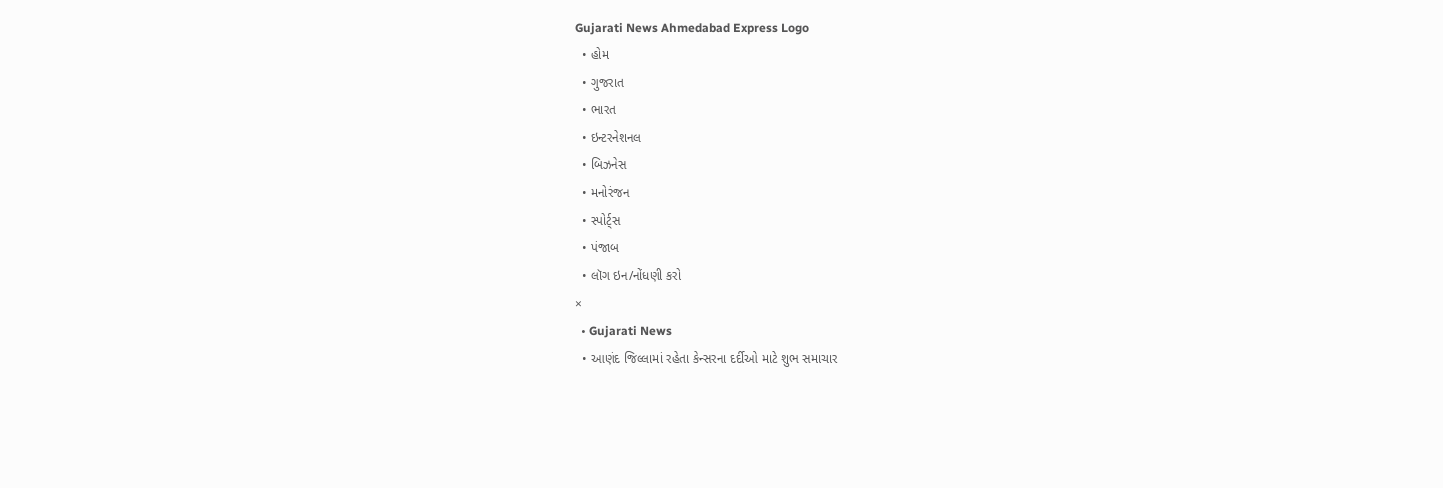Gujarati News Ahmedabad Express Logo
  • હોમ
  • ગુજરાત
  • ભારત
  • ઇન્ટરનેશનલ
  • બિઝનેસ
  • મનોરંજન
  • સ્પોર્ટ્સ
  • પંજાબ
  • લૉગ ઇન/નોંધણી કરો
×
  • Gujarati News
  • આણંદ જિલ્લામાં રહેતા કેન્સરના દર્દીઓ માટે શુભ સમાચાર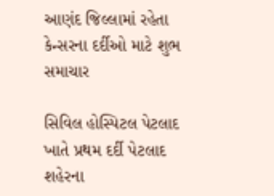આણંદ જિલ્લામાં રહેતા કેન્સરના દર્દીઓ માટે શુભ સમાચાર

સિવિલ હોસ્પિટલ પેટલાદ ખાતે પ્રથમ દર્દી પેટલાદ શહેરના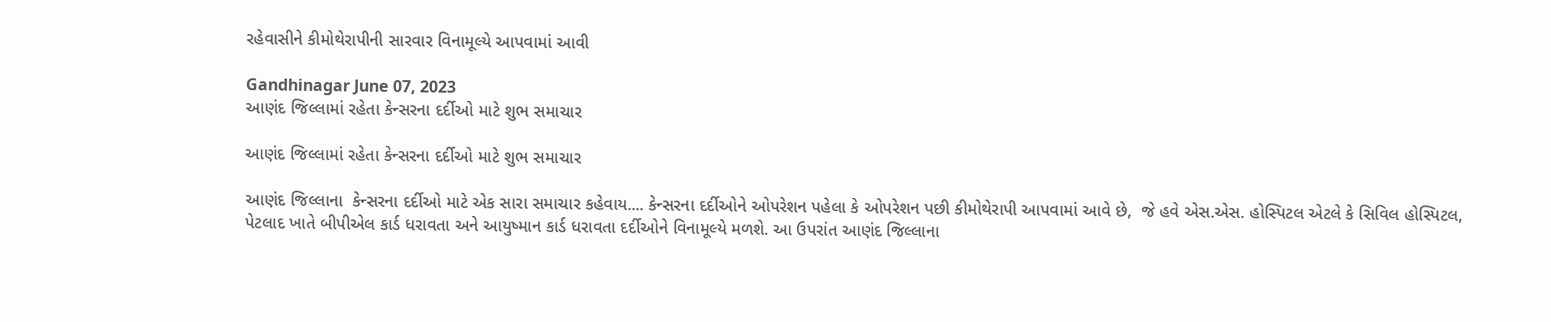રહેવાસીને કીમોથેરાપીની સારવાર વિનામૂલ્યે આપવામાં આવી

Gandhinagar June 07, 2023
આણંદ જિલ્લામાં રહેતા કેન્સરના દર્દીઓ માટે શુભ સમાચાર

આણંદ જિલ્લામાં રહેતા કેન્સરના દર્દીઓ માટે શુભ સમાચાર

આણંદ જિલ્લાના  કેન્સરના દર્દીઓ માટે એક સારા સમાચાર કહેવાય.... કેન્સરના દર્દીઓને ઓપરેશન પહેલા કે ઓપરેશન પછી કીમોથેરાપી આપવામાં આવે છે,  જે હવે એસ.એસ. હોસ્પિટલ એટલે કે સિવિલ હોસ્પિટલ, પેટલાદ ખાતે બીપીએલ કાર્ડ ધરાવતા અને આયુષ્માન કાર્ડ ધરાવતા દર્દીઓને વિનામૂલ્યે મળશે. આ ઉપરાંત આણંદ જિલ્લાના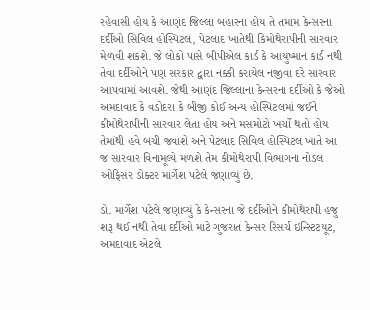રહેવાસી હોય કે આણંદ જિલ્લા બહારના હોય તે તમામ કેન્સરના દર્દીઓ સિવિલ હોસ્પિટલ, પેટલાદ ખાતેથી કિમોથેરાપીની સારવાર મેળવી શકશે. જે લોકો પાસે બીપીએલ કાર્ડ કે આયુષ્માન કાર્ડ નથી તેવા દર્દીઓને પણ સરકાર દ્વારા નક્કી કરાયેલ નજીવા દરે સારવાર આપવામાં આવશે. જેથી આણંદ જિલ્લાના કેન્સરના દર્દીઓ કે જેઓ અમદાવાદ કે વડોદરા કે બીજી કોઈ અન્ય હોસ્પિટલમાં જઈને કીમોથેરાપીની સારવાર લેતા હોય અને મસમોટો ખર્ચો થતો હોય તેમાંથી હવે બચી જવાશે અને પેટલાદ સિવિલ હોસ્પિટલ ખાતે આ જ સારવાર વિનામૂલ્યે મળશે તેમ કીમોથેરાપી વિભાગના નોડલ ઓફિસર ડોક્ટર માર્ગેશ પટેલે જણાવ્યું છે.

ડો. માર્ગેશ પટેલે જણાવ્યું કે કેન્સરના જે દર્દીઓને કીમોથેરાપી હજુ શરૂ થઈ નથી તેવા દર્દીઓ માટે ગુજરાત કેન્સર રિસર્ચ ઇન્સ્ટિટયૂટ, અમદાવાદ એટલે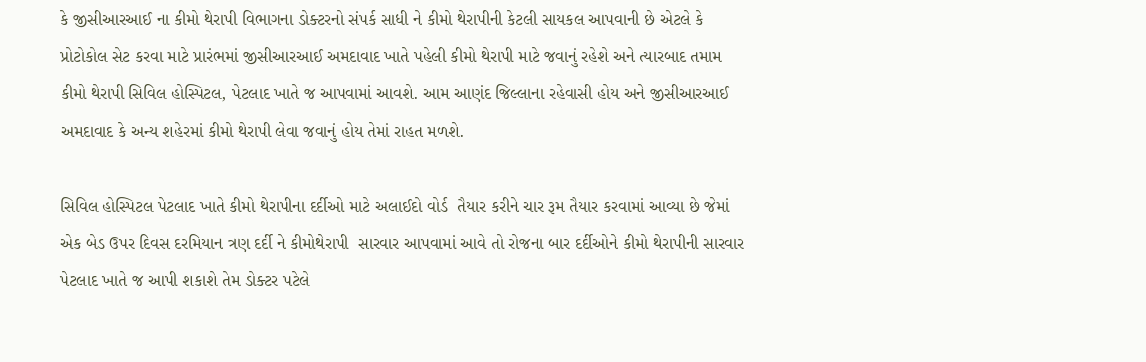કે જીસીઆરઆઈ ના કીમો થેરાપી વિભાગના ડોક્ટરનો સંપર્ક સાધી ને કીમો થેરાપીની કેટલી સાયકલ આપવાની છે એટલે કે પ્રોટોકોલ સેટ કરવા માટે પ્રારંભમાં જીસીઆરઆઈ અમદાવાદ ખાતે પહેલી કીમો થેરાપી માટે જવાનું રહેશે અને ત્યારબાદ તમામ કીમો થેરાપી સિવિલ હોસ્પિટલ, પેટલાદ ખાતે જ આપવામાં આવશે. આમ આણંદ જિલ્લાના રહેવાસી હોય અને જીસીઆરઆઈ અમદાવાદ કે અન્ય શહેરમાં કીમો થેરાપી લેવા જવાનું હોય તેમાં રાહત મળશે.

સિવિલ હોસ્પિટલ પેટલાદ ખાતે કીમો થેરાપીના દર્દીઓ માટે અલાઈદો વોર્ડ  તૈયાર કરીને ચાર રૂમ તૈયાર કરવામાં આવ્યા છે જેમાં એક બેડ ઉપર દિવસ દરમિયાન ત્રણ દર્દી ને કીમોથેરાપી  સારવાર આપવામાં આવે તો રોજના બાર દર્દીઓને કીમો થેરાપીની સારવાર પેટલાદ ખાતે જ આપી શકાશે તેમ ડોક્ટર પટેલે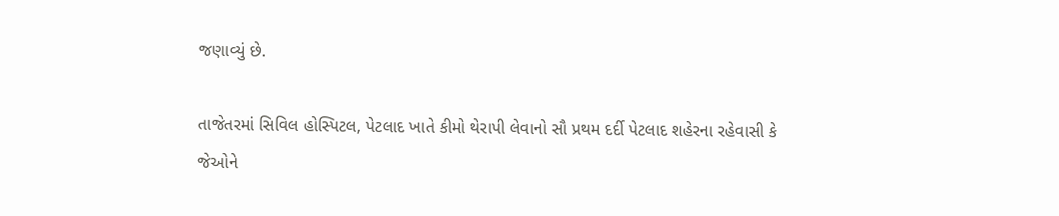જણાવ્યું છે.

તાજેતરમાં સિવિલ હોસ્પિટલ, પેટલાદ ખાતે કીમો થેરાપી લેવાનો સૌ પ્રથમ દર્દી પેટલાદ શહેરના રહેવાસી કે જેઓને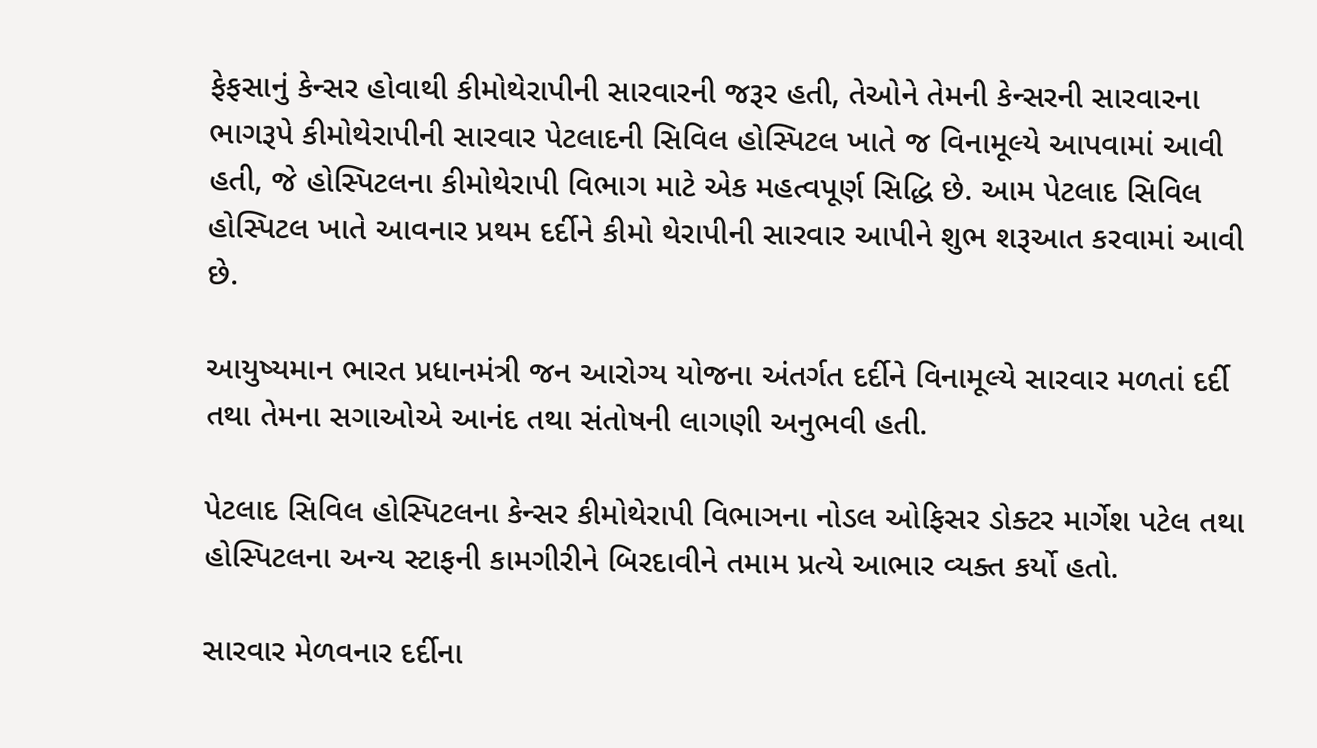ફેફસાનું કેન્સર હોવાથી કીમોથેરાપીની સારવારની જરૂર હતી, તેઓને તેમની કેન્સરની સારવારના ભાગરૂપે કીમોથેરાપીની સારવાર પેટલાદની સિવિલ હોસ્પિટલ ખાતે જ વિનામૂલ્યે આપવામાં આવી હતી, જે હોસ્પિટલના કીમોથેરાપી વિભાગ માટે એક મહત્વપૂર્ણ સિદ્ધિ છે. આમ પેટલાદ સિવિલ હોસ્પિટલ ખાતે આવનાર પ્રથમ દર્દીને કીમો થેરાપીની સારવાર આપીને શુભ શરૂઆત કરવામાં આવી છે.

આયુષ્યમાન ભારત પ્રધાનમંત્રી જન આરોગ્ય યોજના અંતર્ગત દર્દીને વિનામૂલ્યે સારવાર મળતાં દર્દી તથા તેમના સગાઓએ આનંદ તથા સંતોષની લાગણી અનુભવી હતી.

પેટલાદ સિવિલ હોસ્પિટલના કેન્સર કીમોથેરાપી વિભાઞના નોડલ ઓફિસર ડોક્ટર માર્ગેશ પટેલ તથા હોસ્પિટલના અન્ય સ્ટાફની કામગીરીને બિરદાવીને તમામ પ્રત્યે આભાર વ્યક્ત કર્યો હતો.

સારવાર મેળવનાર દર્દીના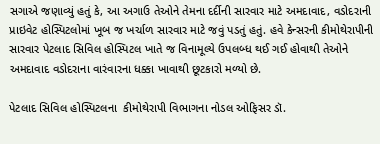સગાએ જણાવ્યું હતું કે, આ અગાઉ તેઓને તેમના દર્દીની સારવાર માટે અમદાવાદ, વડોદરાની પ્રાઇવેટ હોસ્પિટલોમાં ખૂબ જ ખર્ચાળ સારવાર માટે જવું પડતું હતું. હવે કેન્સરની કીમોથેરાપીની સારવાર પેટલાદ સિવિલ હોસ્પિટલ ખાતે જ વિનામૂલ્યે ઉપલબ્ધ થઈ ગઈ હોવાથી તેઓને અમદાવાદ વડોદરાના વારંવારના ધક્કા ખાવાથી છૂટકારો મળ્યો છે.

પેટલાદ સિવિલ હોસ્પિટલના  કીમોથેરાપી વિભાગના નોડલ ઓફિસર ડૉ.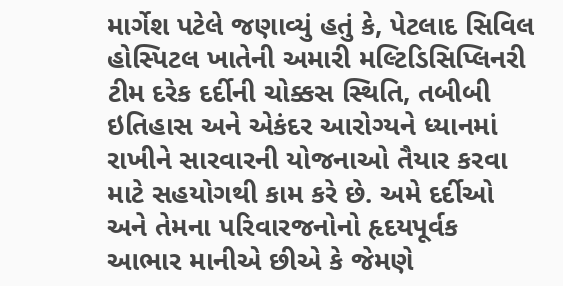માર્ગેશ પટેલે જણાવ્યું હતું કે, પેટલાદ સિવિલ હોસ્પિટલ ખાતેની અમારી મલ્ટિડિસિપ્લિનરી ટીમ દરેક દર્દીની ચોક્કસ સ્થિતિ, તબીબી ઇતિહાસ અને એકંદર આરોગ્યને ધ્યાનમાં રાખીને સારવારની યોજનાઓ તૈયાર કરવા માટે સહયોગથી કામ કરે છે. અમે દર્દીઓ અને તેમના પરિવારજનોનો હૃદયપૂર્વક આભાર માનીએ છીએ કે જેમણે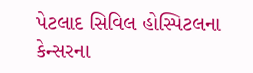પેટલાદ સિવિલ હોસ્પિટલના કેન્સરના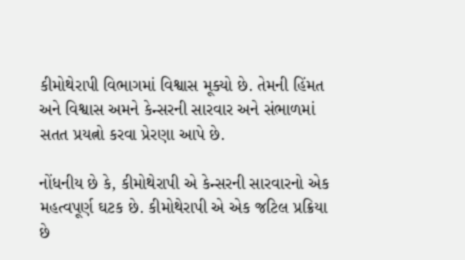કીમોથેરાપી વિભાગમાં વિશ્વાસ મૂક્યો છે. તેમની હિંમત અને વિશ્વાસ અમને કેન્સરની સારવાર અને સંભાળમાં સતત પ્રયત્નો કરવા પ્રેરણા આપે છે.

નોંધનીય છે કે, કીમોથેરાપી એ કેન્સરની સારવારનો એક મહત્વપૂર્ણ ઘટક છે. કીમોથેરાપી એ એક જટિલ પ્રક્રિયા છે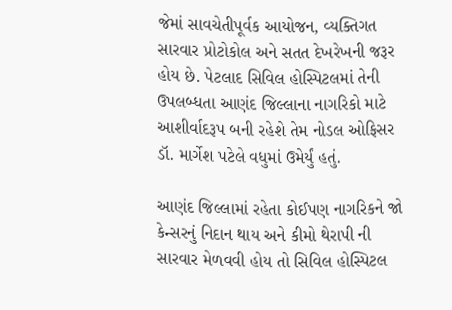જેમાં સાવચેતીપૂર્વક આયોજન, વ્યક્તિગત સારવાર પ્રોટોકોલ અને સતત દેખરેખની જરૂર હોય છે. પેટલાદ સિવિલ હોસ્પિટલમાં તેની ઉપલબ્ધતા આણંદ જિલ્લાના નાગરિકો માટે આશીર્વાદરૂપ બની રહેશે તેમ નોડલ ઓફિસર ડૉ. માર્ગેશ પટેલે વધુમાં ઉમેર્યું હતું.

આણંદ જિલ્લામાં રહેતા કોઈપણ નાગરિકને જો કેન્સરનું નિદાન થાય અને કીમો થેરાપી ની સારવાર મેળવવી હોય તો સિવિલ હોસ્પિટલ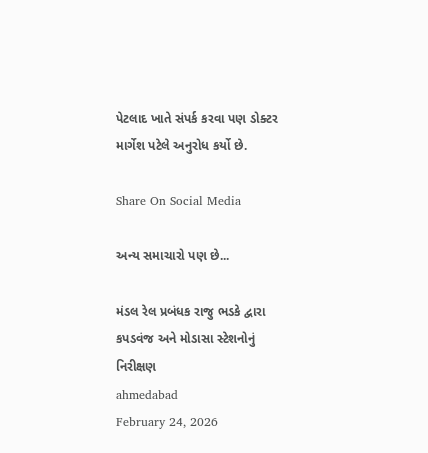પેટલાદ ખાતે સંપર્ક કરવા પણ ડોક્ટર માર્ગેશ પટેલે અનુરોધ કર્યો છે.

Share On Social Media

અન્ય સમાચારો પણ છે...

મંડલ રેલ પ્રબંધક રાજુ ભડકે દ્વારા કપડવંજ અને મોડાસા સ્ટેશનોનું નિરીક્ષણ
ahmedabad
February 24, 2026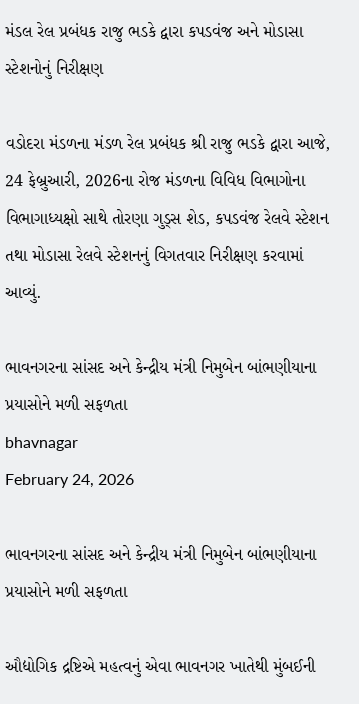મંડલ રેલ પ્રબંધક રાજુ ભડકે દ્વારા કપડવંજ અને મોડાસા સ્ટેશનોનું નિરીક્ષણ

વડોદરા મંડળના મંડળ રેલ પ્રબંધક શ્રી રાજુ ભડકે દ્વારા આજે, 24 ફેબ્રુઆરી, 2026ના રોજ મંડળના વિવિધ વિભાગોના વિભાગાધ્યક્ષો સાથે તોરણા ગુડ્સ શેડ, કપડવંજ રેલવે સ્ટેશન તથા મોડાસા રેલવે સ્ટેશનનું વિગતવાર નિરીક્ષણ કરવામાં આવ્યું.

ભાવનગરના સાંસદ અને કેન્દ્રીય મંત્રી નિમુબેન બાંભણીયાના પ્રયાસોને મળી સફળતા
bhavnagar
February 24, 2026

ભાવનગરના સાંસદ અને કેન્દ્રીય મંત્રી નિમુબેન બાંભણીયાના પ્રયાસોને મળી સફળતા

ઔદ્યોગિક દ્રષ્ટિએ મહત્વનું એવા ભાવનગર ખાતેથી મુંબઈની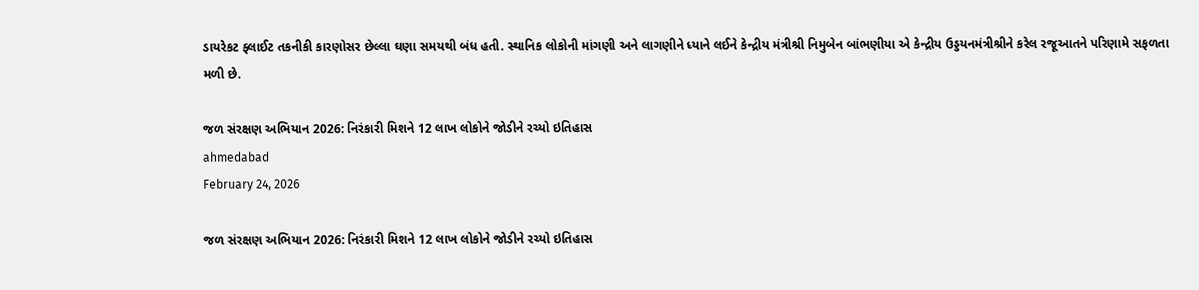ડાયરેકટ ફ્લાઈટ તકનીકી કારણોસર છેલ્લા ઘણા સમયથી બંધ હતી. સ્થાનિક લોકોની માંગણી અને લાગણીને ધ્યાને લઈને કેન્દ્રીય મંત્રીશ્રી નિમુબેન બાંભણીયા એ કેન્દ્રીય ઉડ્ડયનમંત્રીશ્રીને કરેલ રજૂઆતને પરિણામે સફળતા મળી છે.

જળ સંરક્ષણ અભિયાન 2026: નિરંકારી મિશને 12 લાખ લોકોને જોડીને રચ્યો ઇતિહાસ
ahmedabad
February 24, 2026

જળ સંરક્ષણ અભિયાન 2026: નિરંકારી મિશને 12 લાખ લોકોને જોડીને રચ્યો ઇતિહાસ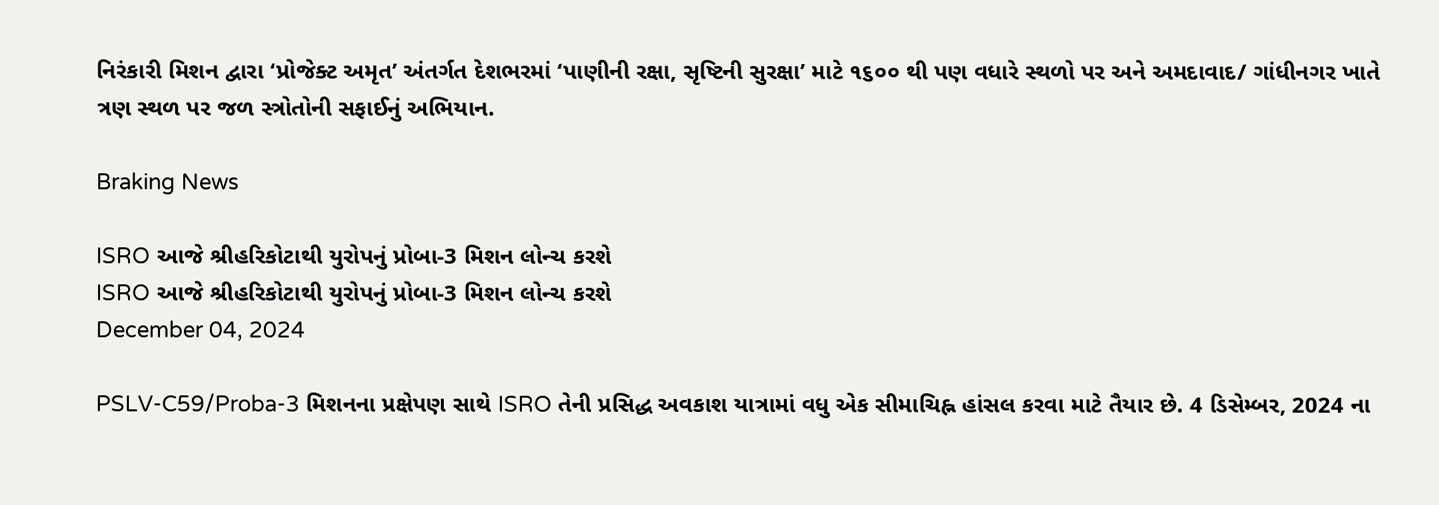નિરંકારી મિશન દ્વારા ‘પ્રોજેક્ટ અમૃત’ અંતર્ગત દેશભરમાં ‘પાણીની રક્ષા, સૃષ્ટિની સુરક્ષા’ માટે ૧૬૦૦ થી પણ વધારે સ્થળો પર અને અમદાવાદ/ ગાંધીનગર ખાતે ત્રણ સ્થળ પર જળ સ્ત્રોતોની સફાઈનું અભિયાન.

Braking News

ISRO આજે શ્રીહરિકોટાથી યુરોપનું પ્રોબા-3 મિશન લોન્ચ કરશે
ISRO આજે શ્રીહરિકોટાથી યુરોપનું પ્રોબા-3 મિશન લોન્ચ કરશે
December 04, 2024

PSLV-C59/Proba-3 મિશનના પ્રક્ષેપણ સાથે ISRO તેની પ્રસિદ્ધ અવકાશ યાત્રામાં વધુ એક સીમાચિહ્ન હાંસલ કરવા માટે તૈયાર છે. 4 ડિસેમ્બર, 2024 ના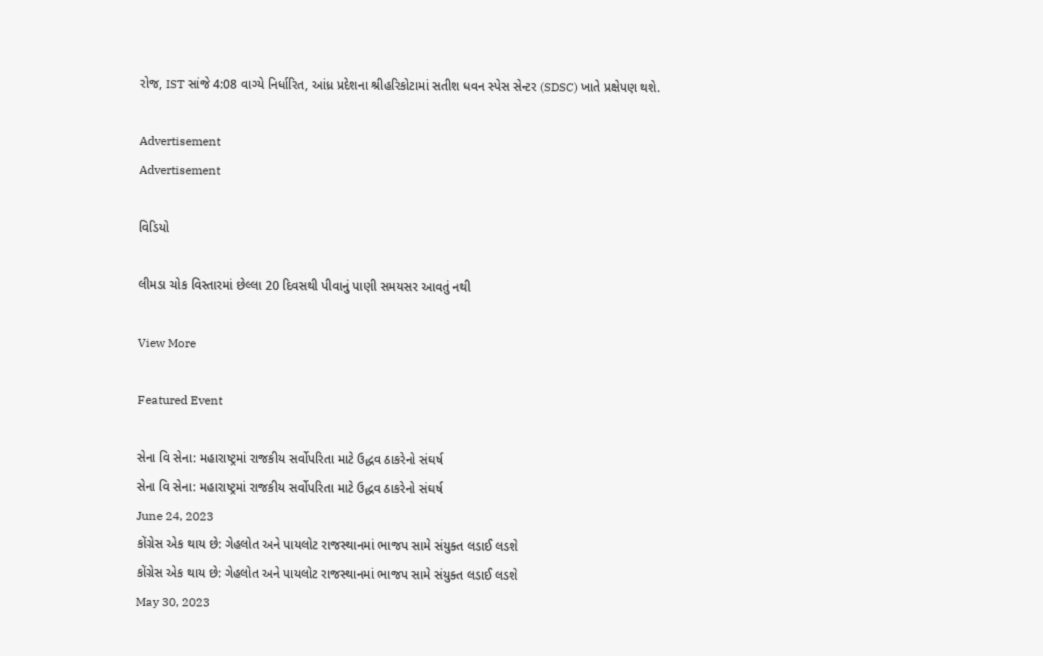રોજ, IST સાંજે 4:08 વાગ્યે નિર્ધારિત, આંધ્ર પ્રદેશના શ્રીહરિકોટામાં સતીશ ધવન સ્પેસ સેન્ટર (SDSC) ખાતે પ્રક્ષેપણ થશે.

Advertisement
Advertisement

વિડિયો

લીમડા ચોક વિસ્તારમાં છેલ્લા 20 દિવસથી પીવાનું પાણી સમયસર આવતું નથી

View More

Featured Event

સેના વિ સેના: મહારાષ્ટ્રમાં રાજકીય સર્વોપરિતા માટે ઉદ્ધવ ઠાકરેનો સંઘર્ષ
સેના વિ સેના: મહારાષ્ટ્રમાં રાજકીય સર્વોપરિતા માટે ઉદ્ધવ ઠાકરેનો સંઘર્ષ
June 24, 2023
કોંગ્રેસ એક થાય છે: ગેહલોત અને પાયલોટ રાજસ્થાનમાં ભાજપ સામે સંયુક્ત લડાઈ લડશે
કોંગ્રેસ એક થાય છે: ગેહલોત અને પાયલોટ રાજસ્થાનમાં ભાજપ સામે સંયુક્ત લડાઈ લડશે
May 30, 2023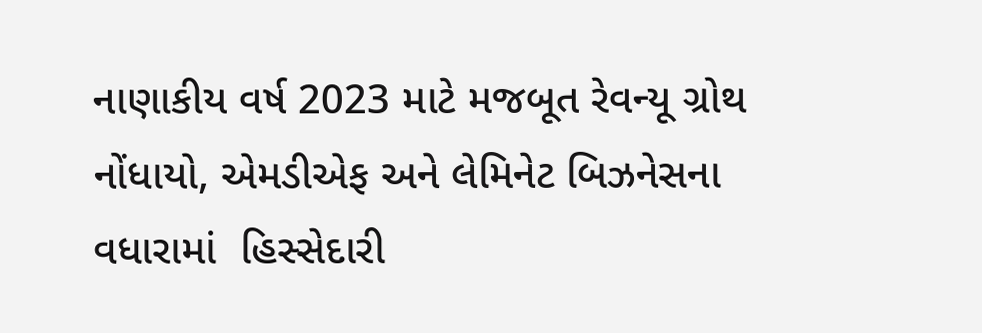નાણાકીય વર્ષ 2023 માટે મજબૂત રેવન્યૂ ગ્રોથ નોંધાયો, એમડીએફ અને લેમિનેટ બિઝનેસના વધારામાં  હિસ્સેદારી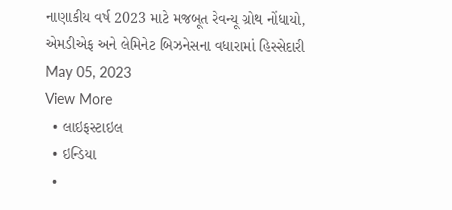નાણાકીય વર્ષ 2023 માટે મજબૂત રેવન્યૂ ગ્રોથ નોંધાયો, એમડીએફ અને લેમિનેટ બિઝનેસના વધારામાં હિસ્સેદારી
May 05, 2023
View More
  • લાઇફસ્ટાઇલ
  • ઇન્ડિયા
  •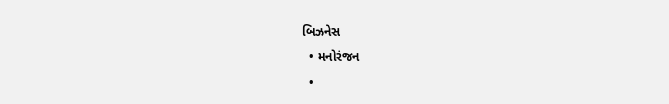બિઝનેસ
  • મનોરંજન
  •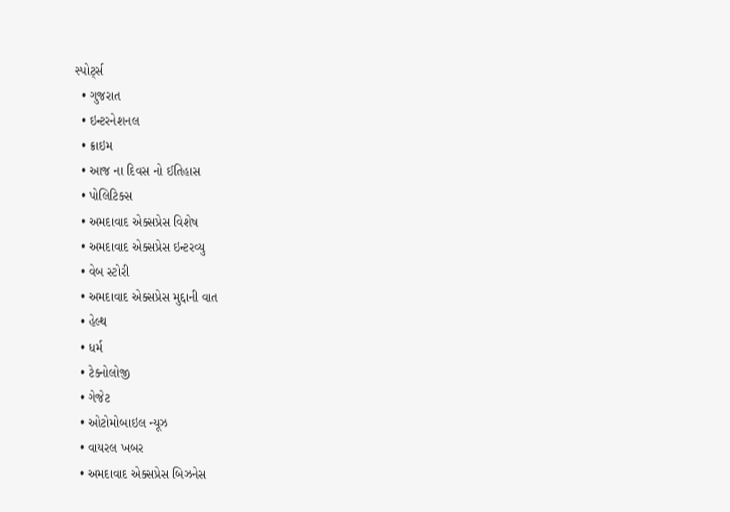સ્પોર્ટ્સ
  • ગુજરાત
  • ઇન્ટરનેશનલ
  • ક્રાઇમ
  • આજ ના દિવસ નો ઈતિહાસ
  • પોલિટિક્સ
  • અમદાવાદ એક્સપ્રેસ વિશેષ
  • અમદાવાદ એક્સપ્રેસ ઇન્ટરવ્યુ
  • વેબ સ્ટોરી
  • અમદાવાદ એક્સપ્રેસ મુદ્દાની વાત
  • હેલ્થ
  • ધર્મ
  • ટેક્નોલોજી
  • ગેજેટ
  • ઓટોમોબાઇલ ન્યૂઝ
  • વાયરલ ખબર
  • અમદાવાદ એક્સપ્રેસ બિઝનેસ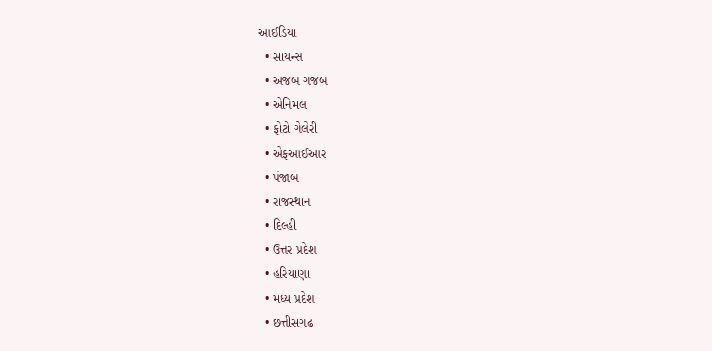આઈડિયા
  • સાયન્સ
  • અજબ ગજબ
  • એનિમલ
  • ફોટો ગેલેરી
  • એફઆઈઆર
  • પંજાબ
  • રાજસ્થાન
  • દિલ્હી
  • ઉત્તર પ્રદેશ
  • હરિયાણા
  • મધ્ય પ્રદેશ
  • છત્તીસગઢ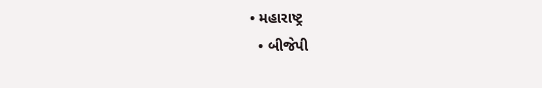• મહારાષ્ટ્ર
  • બીજેપી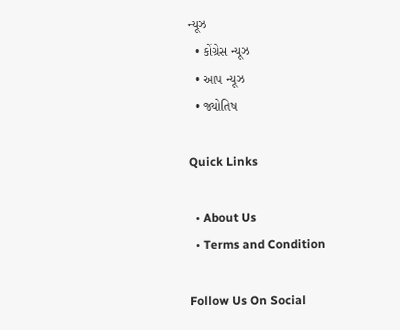ન્યૂઝ
  • કોંગ્રેસ ન્યૂઝ
  • આપ ન્યૂઝ
  • જ્યોતિષ

Quick Links

  • About Us
  • Terms and Condition

Follow Us On Social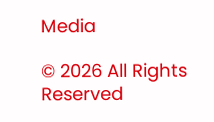Media

© 2026 All Rights Reserved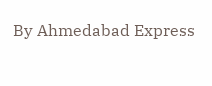By Ahmedabad Express